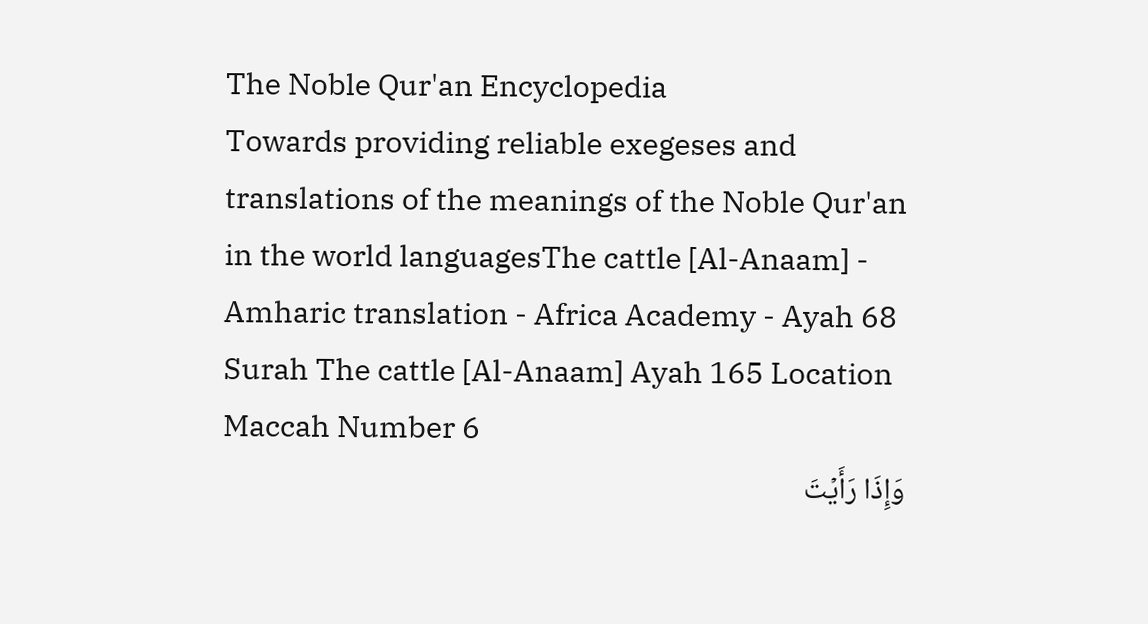The Noble Qur'an Encyclopedia
Towards providing reliable exegeses and translations of the meanings of the Noble Qur'an in the world languagesThe cattle [Al-Anaam] - Amharic translation - Africa Academy - Ayah 68
Surah The cattle [Al-Anaam] Ayah 165 Location Maccah Number 6
وَإِذَا رَأَيۡتَ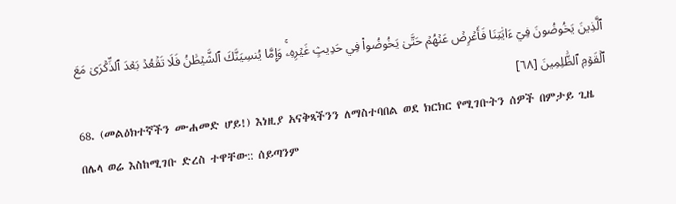ٱلَّذِينَ يَخُوضُونَ فِيٓ ءَايَٰتِنَا فَأَعۡرِضۡ عَنۡهُمۡ حَتَّىٰ يَخُوضُواْ فِي حَدِيثٍ غَيۡرِهِۦۚ وَإِمَّا يُنسِيَنَّكَ ٱلشَّيۡطَٰنُ فَلَا تَقۡعُدۡ بَعۡدَ ٱلذِّكۡرَىٰ مَعَ ٱلۡقَوۡمِ ٱلظَّٰلِمِينَ [٦٨]
68. (መልዕክተኛችን ሙሐመድ ሆይ!) እነዚያ አናቅጻችንን ለማስተባበል ወደ ክርክር የሚገቡትን ሰዎች በምታይ ጊዜ በሌላ ወሬ እስከሚገቡ ድረስ ተዋቸው:: ሰይጣንም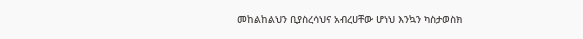መከልከልህን ቢያስረሳህና አብረሀቸው ሆነህ እንኳን ካስታወስክ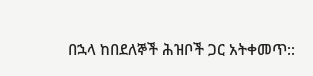በኋላ ከበደለኞች ሕዝቦች ጋር አትቀመጥ::